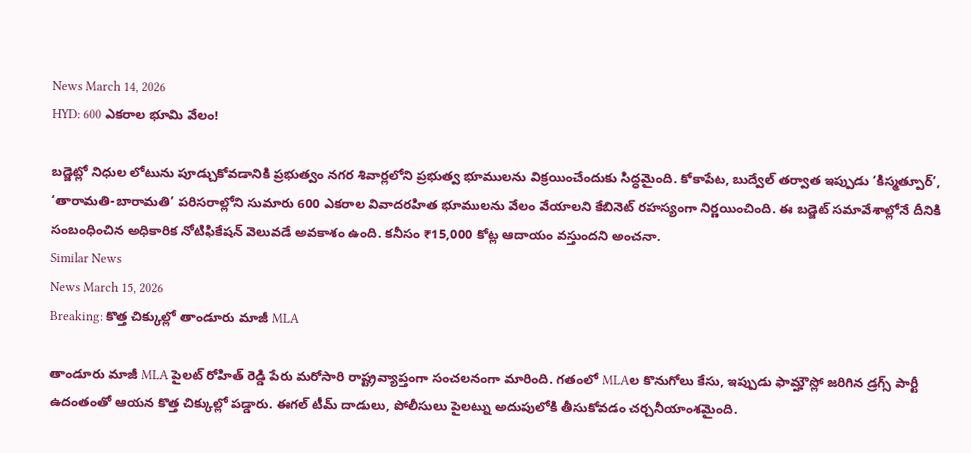News March 14, 2026
HYD: 600 ఎకరాల భూమి వేలం!

బడ్జెట్లో నిధుల లోటును పూడ్చుకోవడానికి ప్రభుత్వం నగర శివార్లలోని ప్రభుత్వ భూములను విక్రయించేందుకు సిద్ధమైంది. కోకాపేట, బుద్వేల్ తర్వాత ఇప్పుడు ‘కిస్మత్పూర్’, ‘తారామతి-బారామతి’ పరిసరాల్లోని సుమారు 600 ఎకరాల వివాదరహిత భూములను వేలం వేయాలని కేబినెట్ రహస్యంగా నిర్ణయించింది. ఈ బడ్జెట్ సమావేశాల్లోనే దీనికి సంబంధించిన అధికారిక నోటిఫికేషన్ వెలువడే అవకాశం ఉంది. కనీసం ₹15,000 కోట్ల ఆదాయం వస్తుందని అంచనా.
Similar News
News March 15, 2026
Breaking: కొత్త చిక్కుల్లో తాండూరు మాజీ MLA

తాండూరు మాజీ MLA పైలట్ రోహిత్ రెడ్డి పేరు మరోసారి రాష్ట్రవ్యాప్తంగా సంచలనంగా మారింది. గతంలో MLAల కొనుగోలు కేసు, ఇప్పుడు ఫామ్హౌస్లో జరిగిన డ్రగ్స్ పార్టీ ఉదంతంతో ఆయన కొత్త చిక్కుల్లో పడ్డారు. ఈగల్ టీమ్ దాడులు, పోలీసులు పైలట్ను అదుపులోకి తీసుకోవడం చర్చనీయాంశమైంది.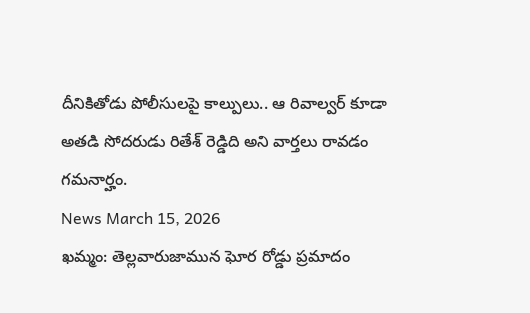దీనికితోడు పోలీసులపై కాల్పులు.. ఆ రివాల్వర్ కూడా అతడి సోదరుడు రితేశ్ రెడ్డిది అని వార్తలు రావడం గమనార్హం.
News March 15, 2026
ఖమ్మం: తెల్లవారుజామున ఘోర రోడ్డు ప్రమాదం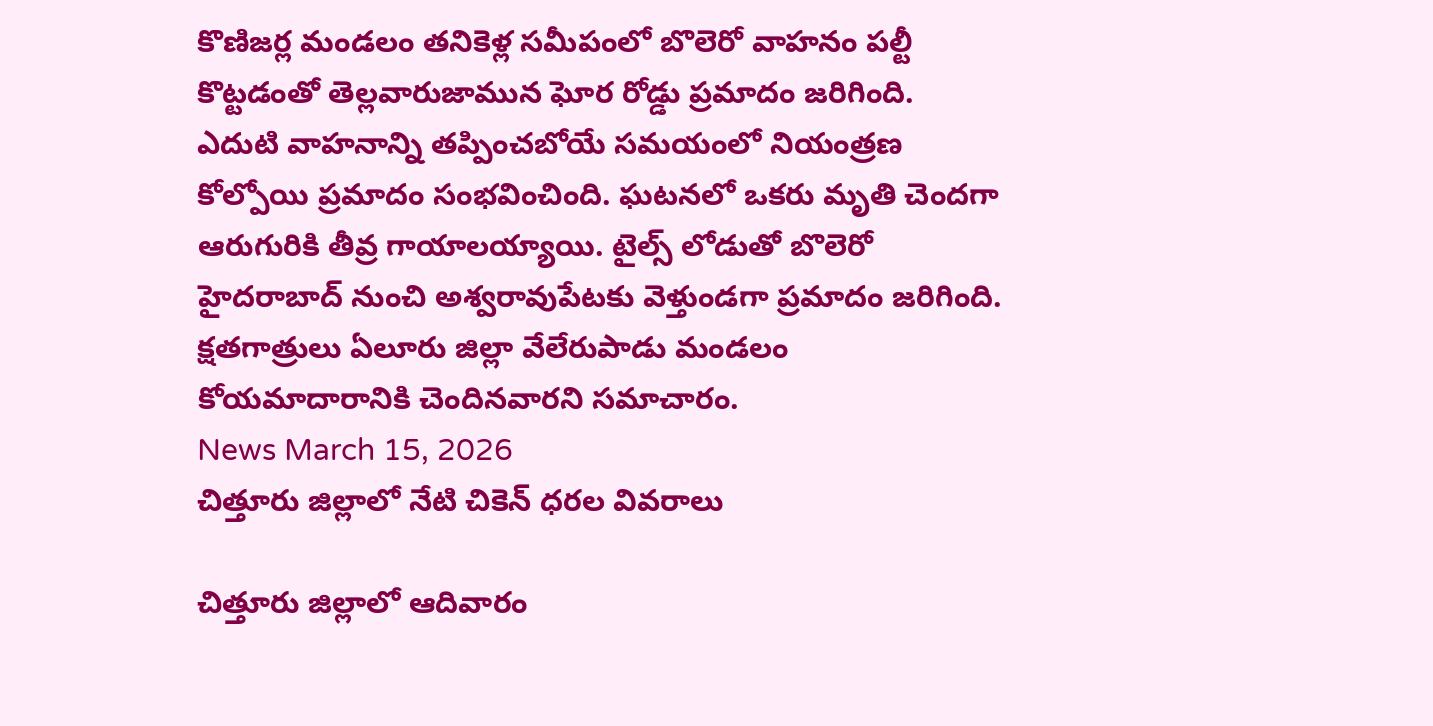కొణిజర్ల మండలం తనికెళ్ల సమీపంలో బొలెరో వాహనం పల్టీ కొట్టడంతో తెల్లవారుజామున ఘోర రోడ్డు ప్రమాదం జరిగింది. ఎదుటి వాహనాన్ని తప్పించబోయే సమయంలో నియంత్రణ కోల్పోయి ప్రమాదం సంభవించింది. ఘటనలో ఒకరు మృతి చెందగా ఆరుగురికి తీవ్ర గాయాలయ్యాయి. టైల్స్ లోడుతో బొలెరో హైదరాబాద్ నుంచి అశ్వరావుపేటకు వెళ్తుండగా ప్రమాదం జరిగింది. క్షతగాత్రులు ఏలూరు జిల్లా వేలేరుపాడు మండలం కోయమాదారానికి చెందినవారని సమాచారం.
News March 15, 2026
చిత్తూరు జిల్లాలో నేటి చికెన్ ధరల వివరాలు

చిత్తూరు జిల్లాలో ఆదివారం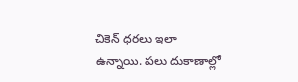చికెన్ ధరలు ఇలా ఉన్నాయి. పలు దుకాణాల్లో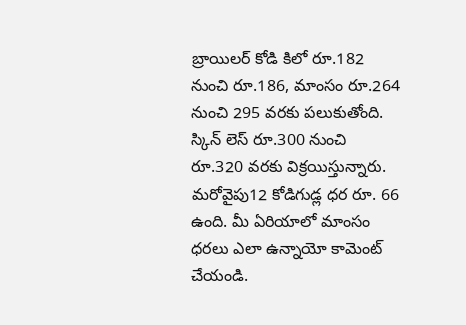బ్రాయిలర్ కోడి కిలో రూ.182 నుంచి రూ.186, మాంసం రూ.264 నుంచి 295 వరకు పలుకుతోంది. స్కిన్ లెస్ రూ.300 నుంచి రూ.320 వరకు విక్రయిస్తున్నారు. మరోవైపు12 కోడిగుడ్ల ధర రూ. 66 ఉంది. మీ ఏరియాలో మాంసం ధరలు ఎలా ఉన్నాయో కామెంట్ చేయండి.